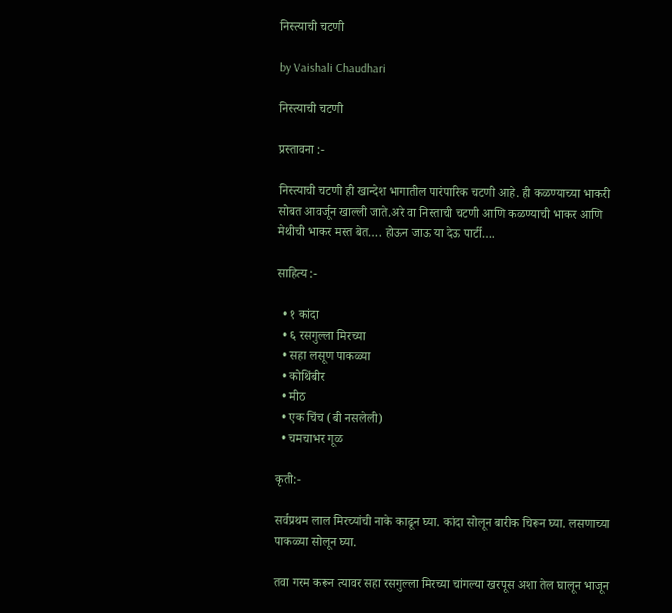निस्त्याची चटणी

by Vaishali Chaudhari

निस्त्याची चटणी

प्रस्तावना :-

निस्त्याची चटणी ही खान्देश भागातील पारंपारिक चटणी आहे. ही कळण्याच्या भाकरी सोबत आवर्जून खाल्ली जाते.अरे वा निस्ताची चटणी आणि कळण्याची भाकर आणि मेथीची भाकर मस्त बेत…. होऊन जाऊ या देऊ पार्टी….

साहित्य :-

  • १ कांदा
  • ६ रसगुल्ला मिरच्या
  • सहा लसूण पाकळ्या
  • कोथिंबीर
  • मीठ
  • एक चिंच (बी नसलेली)
  • चमचाभर गूळ

कृती:-

सर्वप्रथम लाल मिरच्यांची नाके काढून घ्या. कांदा सोलून बारीक चिरून घ्या. लसणाच्या पाकळ्या सोलून घ्या.

तवा गरम करून त्यावर सहा रसगुल्ला मिरच्या चांगल्या खरपूस अशा तेल घालून भाजून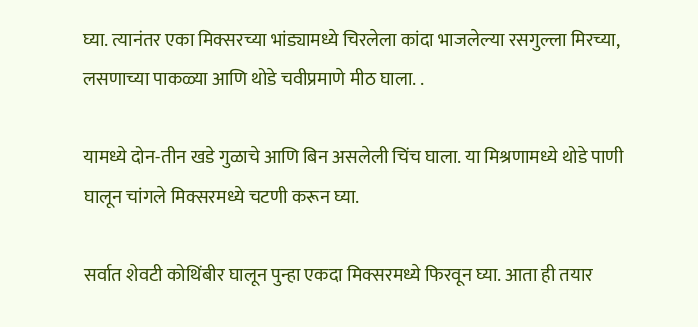घ्या. त्यानंतर एका मिक्सरच्या भांड्यामध्ये चिरलेला कांदा भाजलेल्या रसगुल्ला मिरच्या, लसणाच्या पाकळ्या आणि थोडे चवीप्रमाणे मीठ घाला. .

यामध्ये दोन-तीन खडे गुळाचे आणि बिन असलेली चिंच घाला. या मिश्रणामध्ये थोडे पाणी घालून चांगले मिक्सरमध्ये चटणी करून घ्या.

सर्वात शेवटी कोथिंबीर घालून पुन्हा एकदा मिक्सरमध्ये फिरवून घ्या. आता ही तयार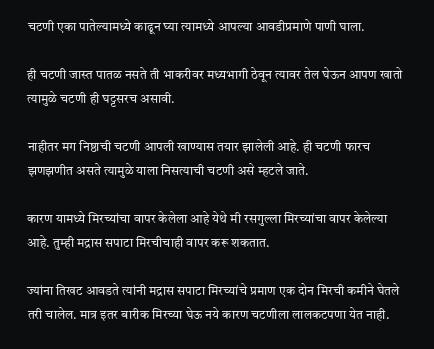चटणी एका पातेल्यामध्ये काढून घ्या त्यामध्ये आपल्या आवडीप्रमाणे पाणी घाला.

ही चटणी जास्त पातळ नसते ती भाकरीवर मध्यभागी ठेवून त्यावर तेल घेऊन आपण खातो त्यामुळे चटणी ही घट्टसरच असावी.

नाहीतर मग निष्ठाची चटणी आपली खाण्यास तयार झालेली आहे. ही चटणी फारच झणझणीत असते त्यामुळे याला निसत्याची चटणी असे म्हटले जाते.

कारण यामध्ये मिरच्यांचा वापर केलेला आहे येथे मी रसगुल्ला मिरच्यांचा वापर केलेल्या आहे. तुम्ही मद्रास सपाटा मिरचीचाही वापर करू शकतात.

ज्यांना तिखट आवडते त्यांनी मद्रास सपाटा मिरच्यांचे प्रमाण एक दोन मिरची कमीने घेतले तरी चालेल. मात्र इतर बारीक मिरच्या घेऊ नये कारण चटणीला लालकटपणा येत नाही.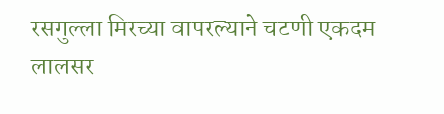रसगुल्ला मिरच्या वापरल्याने चटणी एकदम लालसर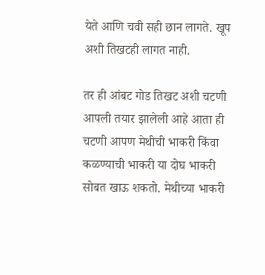येते आणि चवी सही छान लागते. खूप अशी तिखटही लागत नाही.

तर ही आंबट गोड तिखट अशी चटणी आपली तयार झालेली आहे आता ही चटणी आपण मेथीची भाकरी किंवा कळण्याची भाकरी या दोघ भाकरी सोबत खाऊ शकतो. मेथीच्या भाकरी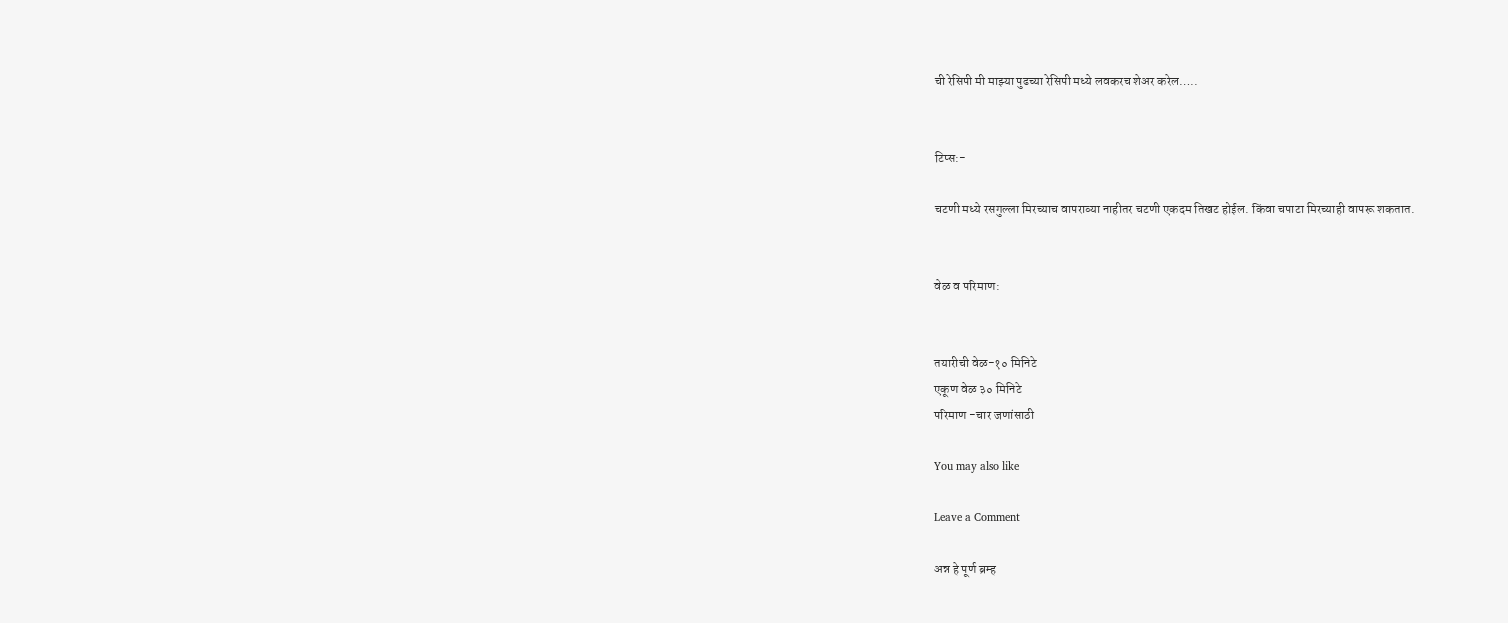ची रेसिपी मी माझ्या पुढच्या रेसिपी मध्ये लवकरच शेअर करेल…..


टिप्स:-

चटणी मध्ये रसगुल्ला मिरच्याच वापराव्या नाहीतर चटणी एकदम तिखट होईल. किंवा चपाटा मिरच्याही वापरू शकतात.


वेळ व परिमाण:


तयारीची वेळ-१० मिनिटे
एकूण वेळ ३० मिनिटे
परिमाण -चार जणांसाठी

You may also like

Leave a Comment

अन्न हे पूर्ण ब्रम्ह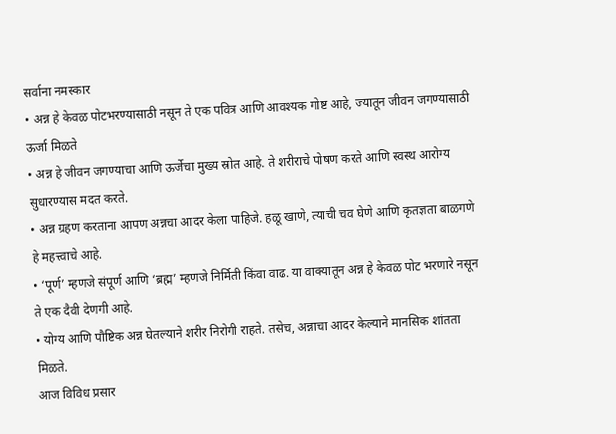सर्वाना नमस्कार
• अन्न हे केवळ पोटभरण्यासाठी नसून ते एक पवित्र आणि आवश्यक गोष्ट आहे, ज्यातून जीवन जगण्यासाठी ऊर्जा मिळते
• अन्न हे जीवन जगण्याचा आणि ऊर्जेचा मुख्य स्रोत आहे. ते शरीराचे पोषण करते आणि स्वस्थ आरोग्य सुधारण्यास मदत करते.
• अन्न ग्रहण करताना आपण अन्नचा आदर केला पाहिजे. हळू खाणे, त्याची चव घेणे आणि कृतज्ञता बाळगणे हे महत्त्वाचे आहे.
• ‘पूर्ण’ म्हणजे संपूर्ण आणि ‘ब्रह्म’ म्हणजे निर्मिती किंवा वाढ. या वाक्यातून अन्न हे केवळ पोट भरणारे नसून ते एक दैवी देणगी आहे.
• योग्य आणि पौष्टिक अन्न घेतल्याने शरीर निरोगी राहते. तसेच, अन्नाचा आदर केल्याने मानसिक शांतता मिळते.
आज विविध प्रसार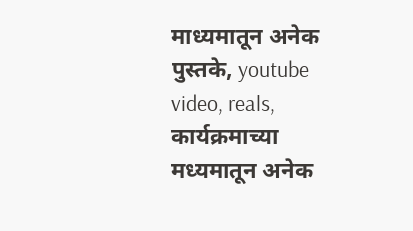माध्यमातून अनेक पुस्तके, youtube video, reals, कार्यक्रमाच्या मध्यमातून अनेक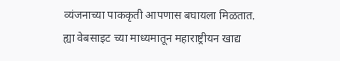व्यंजनाच्या पाककृती आपणास बघायला मिळतात.
ह्या वेबसाइट च्या माध्यमातून महाराष्ट्रीयन खाद्य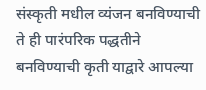संस्कृती मधील व्यंजन बनविण्याची ते ही पारंपरिक पद्धतीने बनविण्याची कृती याद्वारे आपल्या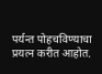पर्यन्त पोहचविण्याचा प्रयत्न करीत आहोत.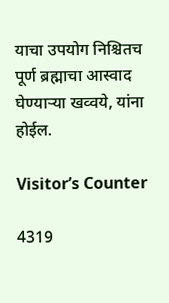याचा उपयोग निश्चितच पूर्ण ब्रह्माचा आस्वाद घेण्याऱ्या खव्वये, यांना होईल.

Visitor’s Counter

4319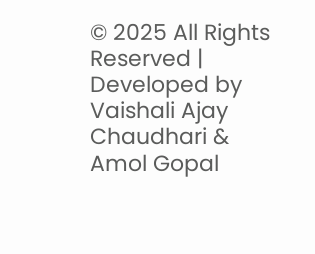© 2025 All Rights Reserved | Developed by Vaishali Ajay Chaudhari & Amol Gopal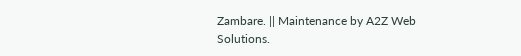Zambare. || Maintenance by A2Z Web Solutions.